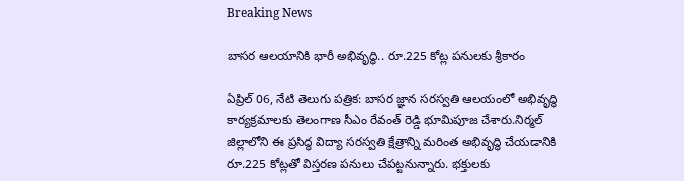Breaking News

బాసర ఆలయానికి భారీ అభివృద్ధి.. రూ.225 కోట్ల పనులకు శ్రీకారం

ఏప్రిల్ 06, నేటి తెలుగు పత్రిక: బాసర జ్ఞాన సరస్వతి ఆలయంలో అభివృద్ధి కార్యక్రమాలకు తెలంగాణ సీఎం రేవంత్ రెడ్డి భూమిపూజ చేశారు.నిర్మల్ జిల్లాలోని ఈ ప్రసిద్ధ విద్యా సరస్వతి క్షేత్రాన్ని మరింత అభివృద్ధి చేయడానికి రూ.225 కోట్లతో విస్తరణ పనులు చేపట్టనున్నారు. భక్తులకు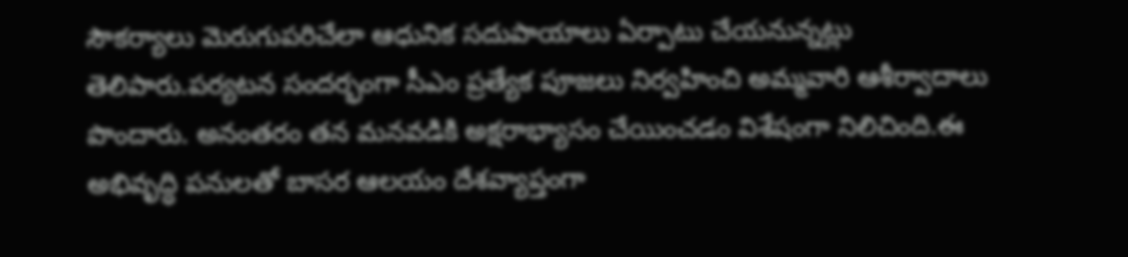సౌకర్యాలు మెరుగుపరిచేలా ఆధునిక సదుపాయాలు ఏర్పాటు చేయనున్నట్లు తెలిపారు.పర్యటన సందర్భంగా సీఎం ప్రత్యేక పూజలు నిర్వహించి అమ్మవారి ఆశీర్వాదాలు పొందారు. అనంతరం తన మనవడికి అక్షరాభ్యాసం చేయించడం విశేషంగా నిలిచింది.ఈ అభివృద్ధి పనులతో బాసర ఆలయం దేశవ్యాప్తంగా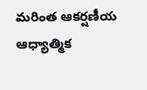మరింత ఆకర్షణీయ ఆధ్యాత్మిక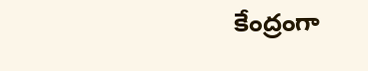కేంద్రంగా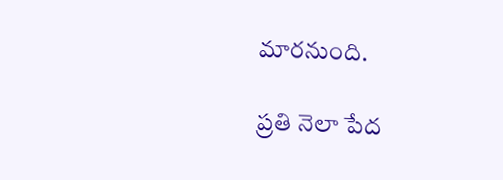మారనుంది.

ప్రతి నెలా పేద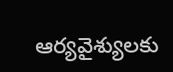ఆర్యవైశ్యులకు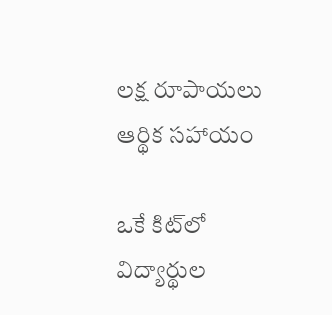లక్ష రూపాయలు ఆర్థిక సహాయం

ఒకే కిట్‌లో విద్యార్థుల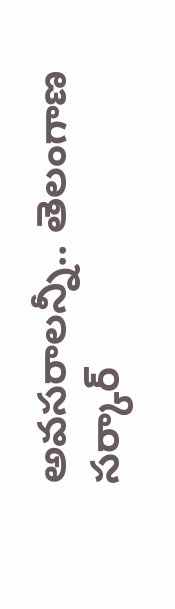అవసరాలన్నీ.. తెలంగాణ సర్కార్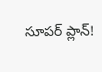సూపర్ ప్లాన్!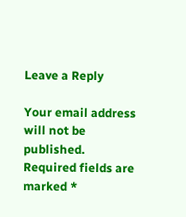Leave a Reply

Your email address will not be published. Required fields are marked *